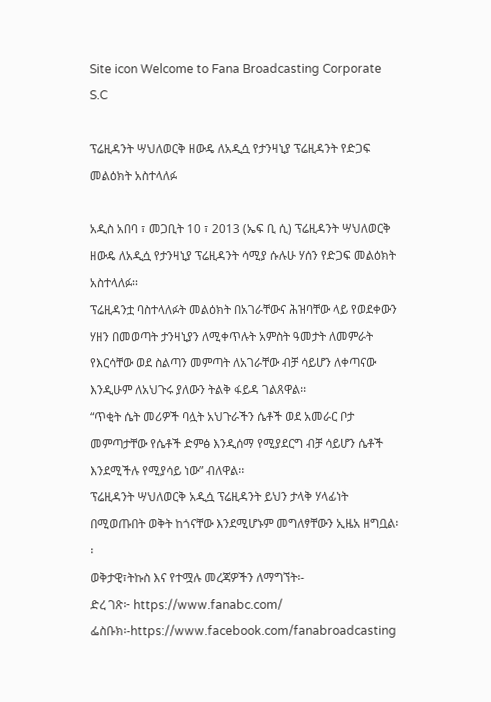Site icon Welcome to Fana Broadcasting Corporate S.C

ፕሬዚዳንት ሣህለወርቅ ዘውዴ ለአዲሷ የታንዛኒያ ፕሬዚዳንት የድጋፍ መልዕክት አስተላለፉ

አዲስ አበባ ፣ መጋቢት 10 ፣ 2013 (ኤፍ ቢ ሲ) ፕሬዚዳንት ሣህለወርቅ ዘውዴ ለአዲሷ የታንዛኒያ ፕሬዚዳንት ሳሚያ ሱሉሁ ሃሰን የድጋፍ መልዕክት አስተላለፉ፡፡
ፕሬዚዳንቷ ባስተላለፉት መልዕክት በአገራቸውና ሕዝባቸው ላይ የወደቀውን ሃዘን በመወጣት ታንዛኒያን ለሚቀጥሉት አምስት ዓመታት ለመምራት የእርሳቸው ወደ ስልጣን መምጣት ለአገራቸው ብቻ ሳይሆን ለቀጣናው እንዲሁም ለአህጉሩ ያለውን ትልቅ ፋይዳ ገልጸዋል፡፡
“ጥቂት ሴት መሪዎች ባሏት አህጉራችን ሴቶች ወደ አመራር ቦታ መምጣታቸው የሴቶች ድምፅ እንዲሰማ የሚያደርግ ብቻ ሳይሆን ሴቶች እንደሚችሉ የሚያሳይ ነው” ብለዋል፡፡
ፕሬዚዳንት ሣህለወርቅ አዲሷ ፕሬዚዳንት ይህን ታላቅ ሃላፊነት በሚወጡበት ወቅት ከጎናቸው እንደሚሆኑም መግለፃቸውን ኢዜአ ዘግቧል፡፡
ወቅታዊ፣ትኩስ እና የተሟሉ መረጃዎችን ለማግኘት፡-
ድረ ገጽ፦ https://www.fanabc.com/
ፌስቡክ፡-https://www.facebook.com/fanabroadcasting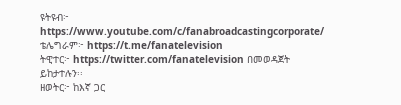ዩትዩብ፦ https://www.youtube.com/c/fanabroadcastingcorporate/
ቴሌግራም፦ https://t.me/fanatelevision
ትዊተር፦ https://twitter.com/fanatelevision በመወዳጀት ይከታተሉን፡፡
ዘወትር፦ ከእኛ ጋር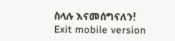ስላሉ እናመሰግናለን!
Exit mobile version